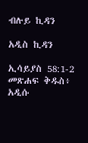ብሉይ ኪዳን

አዲስ ኪዳን

ኢሳይያስ 58:1-2 መጽሐፍ ቅዱስ፥ አዲሱ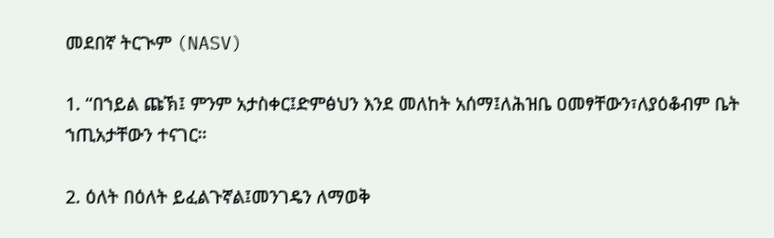መደበኛ ትርጒም (NASV)

1. “በኀይል ጩኽ፤ ምንም አታስቀር፤ድምፅህን እንደ መለከት አሰማ፤ለሕዝቤ ዐመፃቸውን፣ለያዕቆብም ቤት ኀጢአታቸውን ተናገር።

2. ዕለት በዕለት ይፈልጉኛል፤መንገዴን ለማወቅ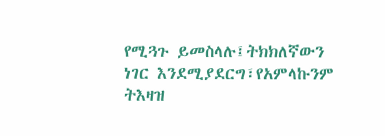የሚጓጉ ይመስላሉ፤ትክክለኛውን ነገር እንደሚያደርግ፣የአምላኩንም ትእዛዝ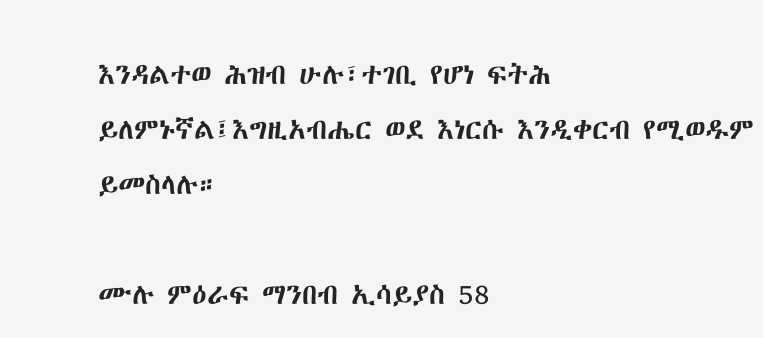እንዳልተወ ሕዝብ ሁሉ፣ተገቢ የሆነ ፍትሕ ይለምኑኛል፤እግዚአብሔር ወደ እነርሱ እንዲቀርብ የሚወዱም ይመስላሉ።

ሙሉ ምዕራፍ ማንበብ ኢሳይያስ 58